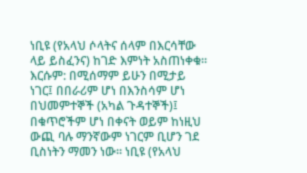ነቢዩ (የአላህ ሶላትና ሰላም በእርሳቸው ላይ ይስፈንና) ከገድ እምነት አስጠነቀቁ። እርሱም: በሚሰማም ይሁን በሚታይ ነገር፤ በበራሪም ሆነ በእንስሳም ሆነ በህመምተኞች (አካል ጉዳተኞች)፤ በቁጥሮችም ሆነ በቀናት ወይም ከነዚህ ውጪ ባሉ ማንኛውም ነገርም ቢሆን ገደ ቢስነትን ማመን ነው። ነቢዩ (የአላህ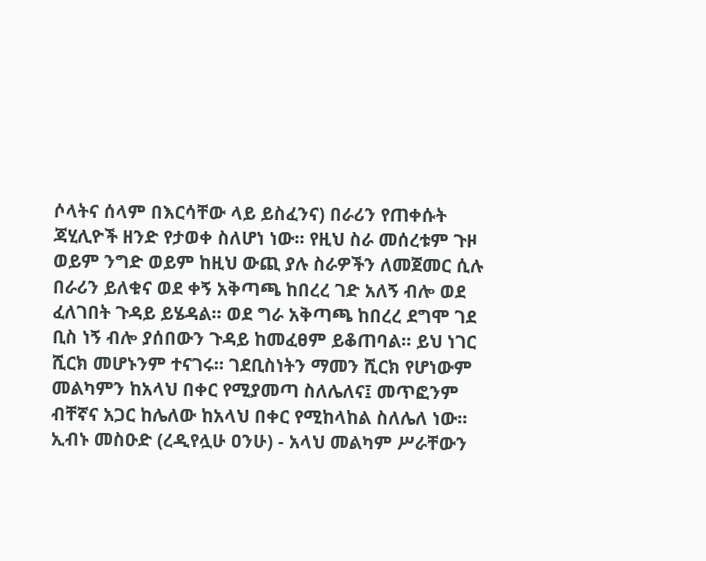ሶላትና ሰላም በእርሳቸው ላይ ይስፈንና) በራሪን የጠቀሱት ጃሂሊዮች ዘንድ የታወቀ ስለሆነ ነው። የዚህ ስራ መሰረቱም ጉዞ ወይም ንግድ ወይም ከዚህ ውጪ ያሉ ስራዎችን ለመጀመር ሲሉ በራሪን ይለቁና ወደ ቀኝ አቅጣጫ ከበረረ ገድ አለኝ ብሎ ወደ ፈለገበት ጉዳይ ይሄዳል። ወደ ግራ አቅጣጫ ከበረረ ደግሞ ገደ ቢስ ነኝ ብሎ ያሰበውን ጉዳይ ከመፈፀም ይቆጠባል። ይህ ነገር ሺርክ መሆኑንም ተናገሩ። ገደቢስነትን ማመን ሺርክ የሆነውም መልካምን ከአላህ በቀር የሚያመጣ ስለሌለና፤ መጥፎንም ብቸኛና አጋር ከሌለው ከአላህ በቀር የሚከላከል ስለሌለ ነው። ኢብኑ መስዑድ (ረዲየሏሁ ዐንሁ) - አላህ መልካም ሥራቸውን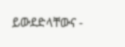ይውደድላቸውና -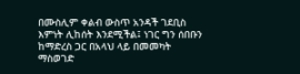በሙስሊም ቀልብ ውስጥ አንዳች ገደቢስ እምነት ሊከሰት እንደሚችል፤ ነገር ግን ሰበቡን ከማድረስ ጋር በአላህ ላይ በመመካት ማስወገድ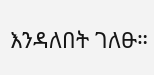እንዳለበት ገለፁ።